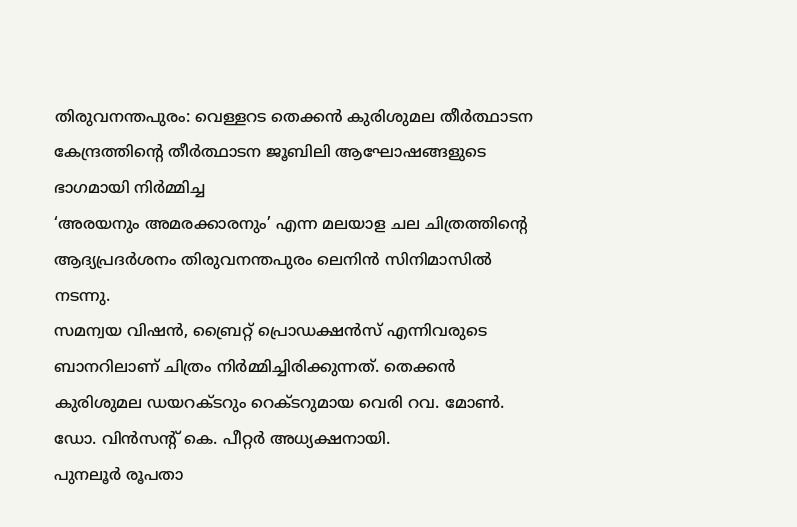തിരുവനന്തപുരം: വെള്ളറട തെക്കൻ കുരിശുമല തീർത്ഥാടന കേന്ദ്രത്തിന്റെ തീർത്ഥാടന ജൂബിലി ആഘോഷങ്ങളുടെ ഭാഗമായി നിർമ്മിച്ച
‘അരയനും അമരക്കാരനും’ എന്ന മലയാള ചല ചിത്രത്തിൻ്റെ ആദ്യപ്രദർശനം തിരുവനന്തപുരം ലെനിൻ സിനിമാസിൽ നടന്നു.
സമന്വയ വിഷൻ, ബ്രൈറ്റ് പ്രൊഡക്ഷൻസ് എന്നിവരുടെ ബാനറിലാണ് ചിത്രം നിർമ്മിച്ചിരിക്കുന്നത്. തെക്കൻ കുരിശുമല ഡയറക്ടറും റെക്ടറുമായ വെരി റവ. മോൺ. ഡോ. വിൻസൻ്റ് കെ. പീറ്റർ അധ്യക്ഷനായി.
പുനലൂർ രൂപതാ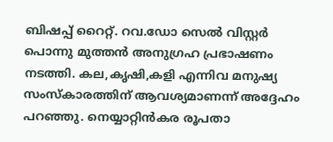ബിഷപ്പ് റൈറ്റ്. റവ.ഡോ സെൽ വിസ്റ്റർ പൊന്നു മുത്തൻ അനുഗ്രഹ പ്രഭാഷണം നടത്തി. കല,കൃഷി,കളി എന്നിവ മനുഷ്യ സംസ്കാരത്തിന് ആവശ്യമാണന്ന് അദ്ദേഹം പറഞ്ഞു. നെയ്യാറ്റിൻകര രൂപതാ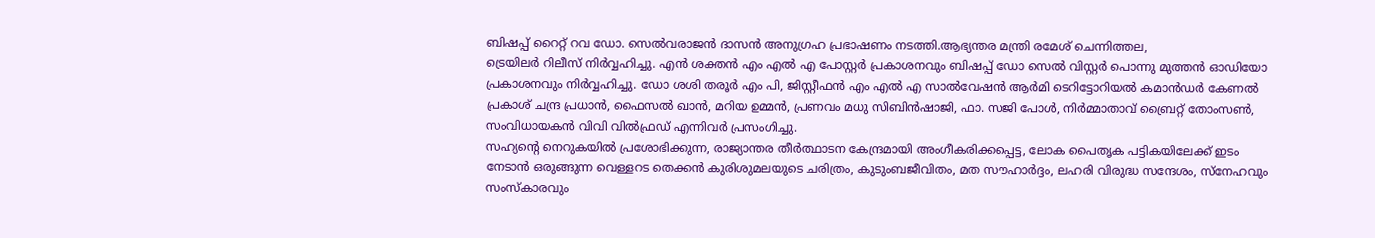ബിഷപ്പ് റൈറ്റ് റവ ഡോ. സെൽവരാജൻ ദാസൻ അനുഗ്രഹ പ്രഭാഷണം നടത്തി.ആഭ്യന്തര മന്ത്രി രമേശ് ചെന്നിത്തല,
ട്രെയിലർ റിലീസ് നിർവ്വഹിച്ചു. എൻ ശക്തൻ എം എൽ എ പോസ്റ്റർ പ്രകാശനവും ബിഷപ്പ് ഡോ സെൽ വിസ്റ്റർ പൊന്നു മുത്തൻ ഓഡിയോ പ്രകാശനവും നിർവ്വഹിച്ചു. ഡോ ശശി തരൂർ എം പി, ജിസ്റ്റീഫൻ എം എൽ എ സാൽവേഷൻ ആർമി ടെറിട്ടോറിയൽ കമാൻഡർ കേണൽ പ്രകാശ് ചന്ദ്ര പ്രധാൻ, ഫൈസൽ ഖാൻ, മറിയ ഉമ്മൻ, പ്രണവം മധു സിബിൻഷാജി, ഫാ. സജി പോൾ, നിർമ്മാതാവ് ബ്രൈറ്റ് തോംസൺ, സംവിധായകൻ വിവി വിൽഫ്രഡ് എന്നിവർ പ്രസംഗിച്ചു.
സഹ്യന്റെ നെറുകയിൽ പ്രശോഭിക്കുന്ന, രാജ്യാന്തര തീർത്ഥാടന കേന്ദ്രമായി അംഗീകരിക്കപ്പെട്ട, ലോക പൈതൃക പട്ടികയിലേക്ക് ഇടം നേടാൻ ഒരുങ്ങുന്ന വെള്ളറട തെക്കൻ കുരിശുമലയുടെ ചരിത്രം, കുടുംബജീവിതം, മത സൗഹാർദ്ദം, ലഹരി വിരുദ്ധ സന്ദേശം, സ്നേഹവും സംസ്കാരവും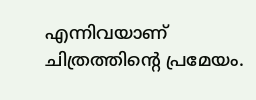എന്നിവയാണ് ചിത്രത്തിന്റെ പ്രമേയം.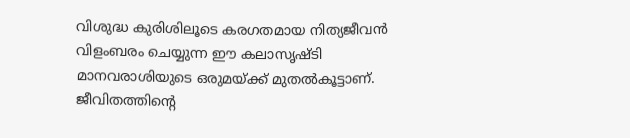വിശുദ്ധ കുരിശിലൂടെ കരഗതമായ നിത്യജീവൻ വിളംബരം ചെയ്യുന്ന ഈ കലാസൃഷ്ടി മാനവരാശിയുടെ ഒരുമയ്ക്ക് മുതൽകൂട്ടാണ്. ജീവിതത്തിന്റെ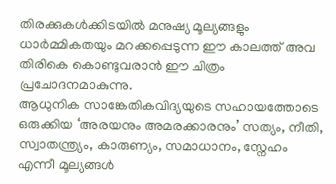തിരക്കുകൾക്കിടയിൽ മനുഷ്യ മൂല്യങ്ങളും ധാർമ്മികതയും മറക്കപ്പെടുന്ന ഈ കാലത്ത് അവ തിരികെ കൊണ്ടുവരാൻ ഈ ചിത്രം പ്രചോദനമാകുന്നു.
ആധുനിക സാങ്കേതികവിദ്യയുടെ സഹായത്തോടെ ഒരുക്കിയ ‘അരയനും അമരക്കാരനും’ സത്യം, നീതി, സ്വാതന്ത്ര്യം, കാരുണ്യം, സമാധാനം, സ്നേഹം എന്നീ മൂല്യങ്ങൾ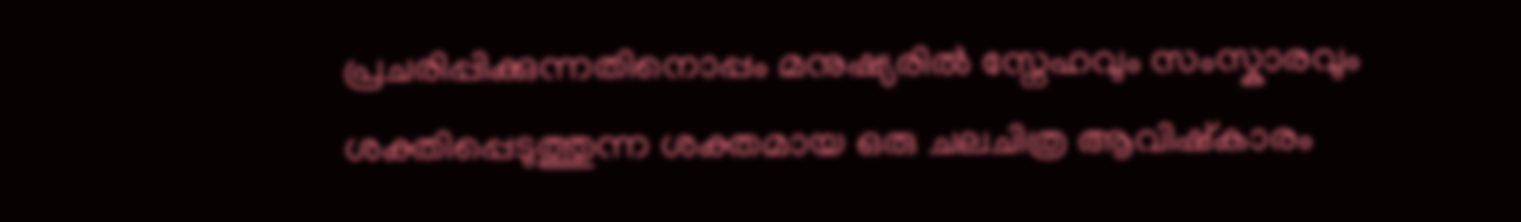പ്രചരിപ്പിക്കുന്നതിനൊപ്പം മനുഷ്യരിൽ സ്നേഹവും സംസ്കാരവും ശക്തിപ്പെടുത്തുന്ന ശക്തമായ ഒരു ചലചിത്ര ആവിഷ്കാരം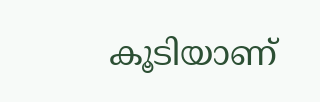കൂടിയാണ്